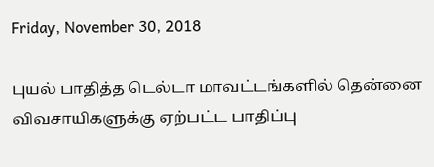Friday, November 30, 2018

புயல் பாதித்த டெல்டா மாவட்டங்களில் தென்னை விவசாயிகளுக்கு ஏற்பட்ட பாதிப்பு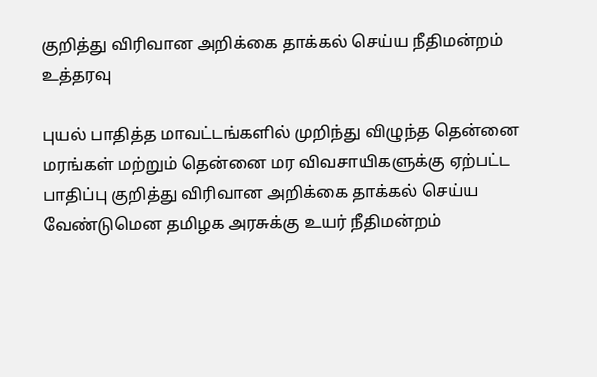குறித்து விரிவான அறிக்கை தாக்கல் செய்ய நீதிமன்றம் உத்தரவு

புயல் பாதித்த மாவட்டங்களில் முறிந்து விழுந்த தென்னை மரங்கள் மற்றும் தென்னை மர விவசாயிகளுக்கு ஏற்பட்ட பாதிப்பு குறித்து விரிவான அறிக்கை தாக்கல் செய்ய வேண்டுமென தமிழக அரசுக்கு உயர் நீதிமன்றம்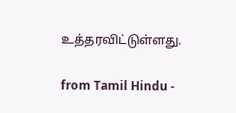உத்தரவிட்டுள்ளது.

from Tamil Hindu -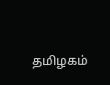தமிழகம்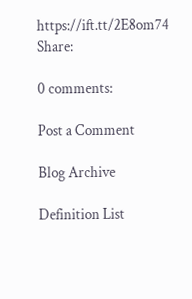https://ift.tt/2E8om74
Share:

0 comments:

Post a Comment

Blog Archive

Definition List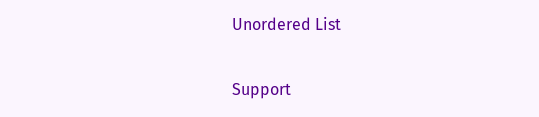Unordered List

Support